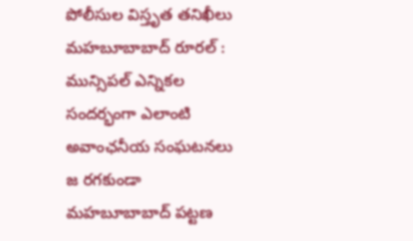పోలీసుల విస్తృత తనిఖీలు
మహబూబాబాద్ రూరల్ : మున్సిపల్ ఎన్నికల సందర్భంగా ఎలాంటి అవాంఛనీయ సంఘటనలు జ రగకుండా మహబూబాబాద్ పట్టణ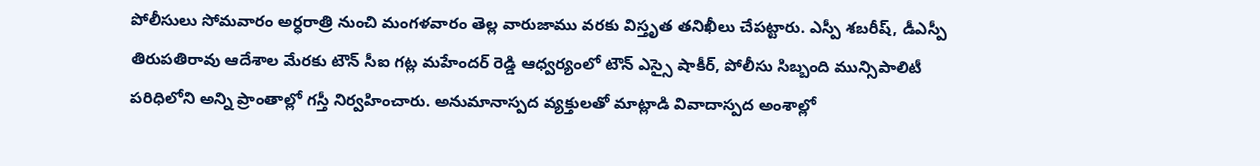పోలీసులు సోమవారం అర్ధరాత్రి నుంచి మంగళవారం తెల్ల వారుజాము వరకు విస్తృత తనిఖీలు చేపట్టారు. ఎస్పీ శబరీష్, డీఎస్పీ తిరుపతిరావు ఆదేశాల మేరకు టౌన్ సీఐ గట్ల మహేందర్ రెడ్డి ఆధ్వర్యంలో టౌన్ ఎస్సై షాకీర్, పోలీసు సిబ్బంది మున్సిపాలిటీ పరిధిలోని అన్ని ప్రాంతాల్లో గస్తీ నిర్వహించారు. అనుమానాస్పద వ్యక్తులతో మాట్లాడి వివాదాస్పద అంశాల్లో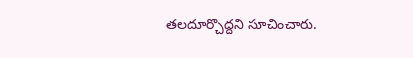తలదూర్చొద్దని సూచించారు.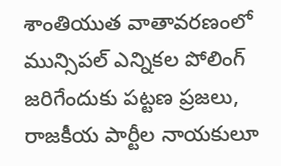శాంతియుత వాతావరణంలో మున్సిపల్ ఎన్నికల పోలింగ్ జరిగేందుకు పట్టణ ప్రజలు, రాజకీయ పార్టీల నాయకులూ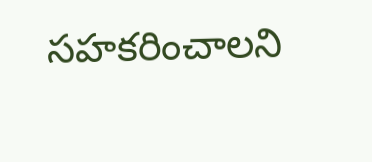సహకరించాలని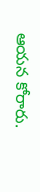ఆయన కోరారు.